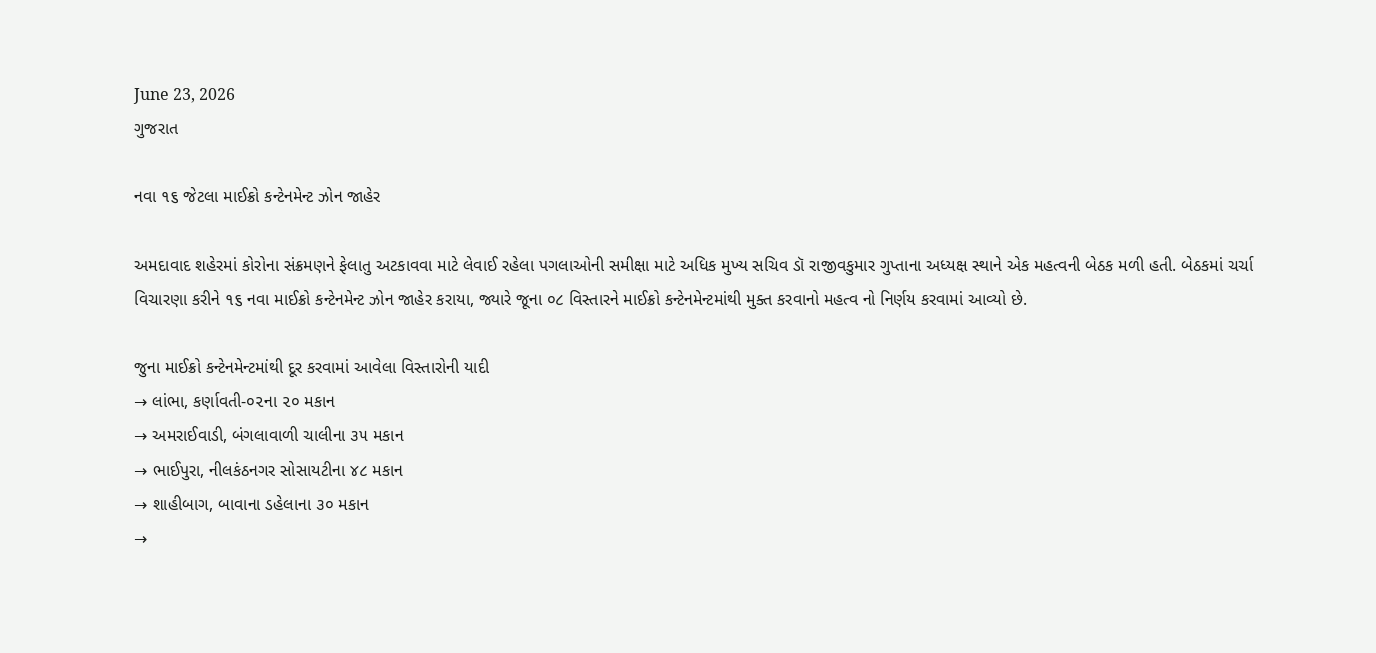June 23, 2026
ગુજરાત

નવા ૧૬ જેટલા માઈક્રો કન્ટેનમેન્ટ ઝોન જાહેર

અમદાવાદ શહેરમાં કોરોના સંક્રમણને ફેલાતુ અટકાવવા માટે લેવાઈ રહેલા પગલાઓની સમીક્ષા માટે અધિક મુખ્ય સચિવ ડૉ રાજીવકુમાર ગુપ્તાના અધ્યક્ષ સ્થાને એક મહત્વની બેઠક મળી હતી. બેઠકમાં ચર્ચા વિચારણા કરીને ૧૬ નવા માઈક્રો કન્ટેનમેન્ટ ઝોન જાહેર કરાયા, જ્યારે જૂના ૦૮ વિસ્તારને માઈક્રો કન્ટેનમેન્ટમાંથી મુક્ત કરવાનો મહત્વ નો નિર્ણય કરવામાં આવ્યો છે.

જુના માઈક્રો કન્ટેનમેન્ટમાંથી દૂર કરવામાં આવેલા વિસ્તારોની યાદી
→ લાંભા, કર્ણાવતી-૦૨ના ૨૦ મકાન
→ અમરાઈવાડી, બંગલાવાળી ચાલીના ૩૫ મકાન
→ ભાઈપુરા, નીલકંઠનગર સોસાયટીના ૪૮ મકાન
→ શાહીબાગ, બાવાના ડહેલાના ૩૦ મકાન
→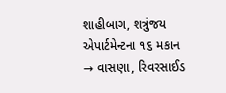શાહીબાગ, શત્રુંજય એપાર્ટમેન્ટના ૧૬ મકાન
→ વાસણા, રિવરસાઈડ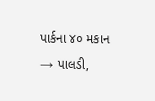પાર્કના ૪૦ મકાન
→ પાલડી,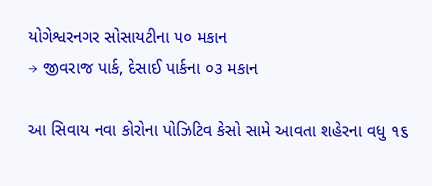યોગેશ્વરનગર સોસાયટીના ૫૦ મકાન
→ જીવરાજ પાર્ક, દેસાઈ પાર્કના ૦૩ મકાન

આ સિવાય નવા કોરોના પોઝિટિવ કેસો સામે આવતા શહેરના વધુ ૧૬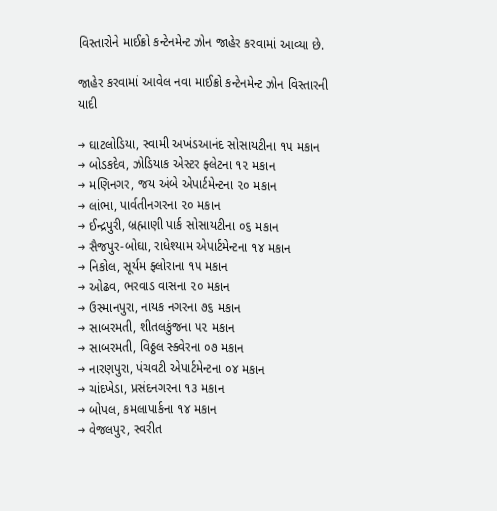વિસ્તારોને માઈક્રો કન્ટેનમેન્ટ ઝોન જાહેર કરવામાં આવ્યા છે.

જાહેર કરવામાં આવેલ નવા માઈક્રો કન્ટેનમેન્ટ ઝોન વિસ્તારની યાદી

→ ઘાટલોડિયા, સ્વામી અખંડઆનંદ સોસાયટીના ૧૫ મકાન
→ બોડકદેવ, ઝોડિયાક એસ્ટર ફ્લેટના ૧૨ મકાન
→ મણિનગર, જય અંબે એપાર્ટમેન્ટના ૨૦ મકાન
→ લાંભા, પાર્વતીનગરના ૨૦ મકાન
→ ઈન્દ્રપુરી, બ્રહ્માણી પાર્ક સોસાયટીના ૦૬ મકાન
→ સૈજપુર-બોઘા, રાધેશ્યામ એપાર્ટમેન્ટના ૧૪ મકાન
→ નિકોલ, સૂર્યમ ફ્લોરાના ૧૫ મકાન
→ ઓઢવ, ભરવાડ વાસના ૨૦ મકાન
→ ઉસ્માનપુરા, નાયક નગરના ૭૬ મકાન
→ સાબરમતી, શીતલકુંજના ૫૨ મકાન
→ સાબરમતી, વિઠ્ઠલ સ્ક્વેરના ૦૭ મકાન
→ નારણપુરા, પંચવટી એપાર્ટમેન્ટના ૦૪ મકાન
→ ચાંદખેડા, પ્રસંદનગરના ૧૩ મકાન
→ બોપલ, કમલાપાર્કના ૧૪ મકાન
→ વેજલપુર, સ્વરીત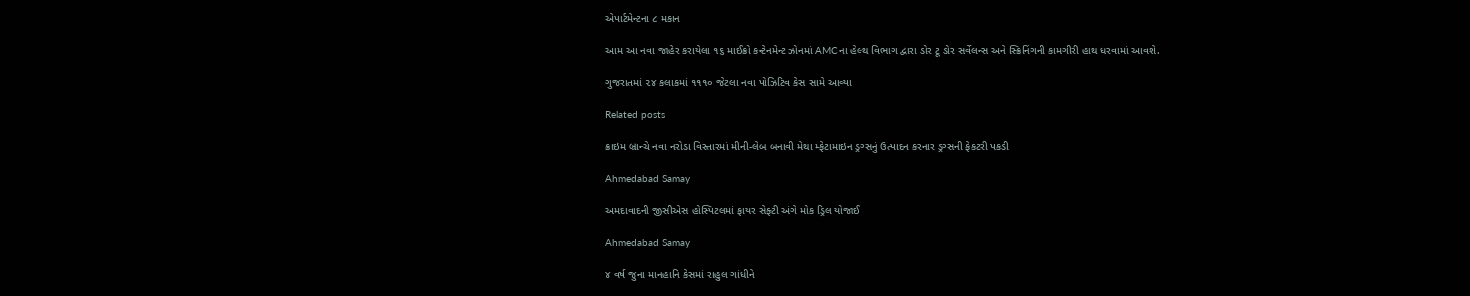એપાર્ટમેન્ટના ૮ મકાન

આમ આ નવા જાહેર કરાયેલા ૧૬ માઈક્રો કન્ટેનમેન્ટ ઝોનમાં AMCના હેલ્થ વિભાગ દ્વારા ડોર ટૂ ડોર સર્વેલન્સ અને સ્ક્રિનિંગની કામગીરી હાથ ધરવામાં આવશે.

ગુજરાતમાં ૨૪ કલાકમાં ૧૧૧૦ જેટલા નવા પોઝિટિવ કેસ સામે આવ્યા

Related posts

ક્રાઇમ બ્રાન્ચે નવા નરોડા વિસ્તારમાં મીની-લેબ બનાવી મેથા મ્ફેટામાઇન ડ્રગ્સનું ઉત્પાદન કરનાર ડ્રગ્સની ફેકટરી પકડી

Ahmedabad Samay

અમદાવાદની જીસીએસ હોસ્પિટલમાં ફાયર સેફ્ટી અંગે મોક ડ્રિલ યોજાઈ

Ahmedabad Samay

૪ વર્ષ જુના માનહાનિ કેસમાં રાહુલ ગાંધીને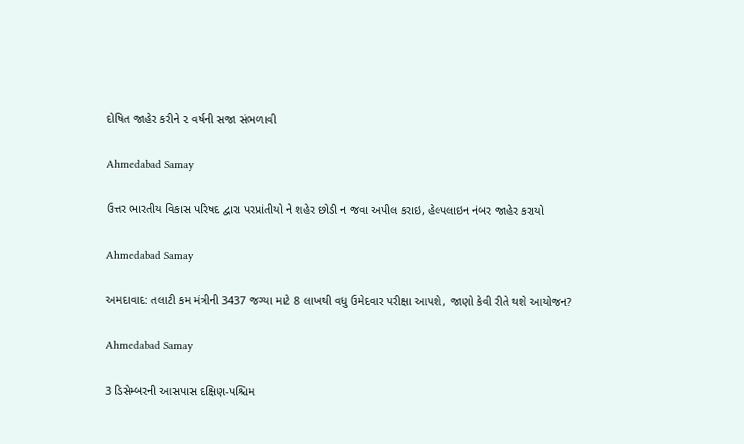દોષિત જાહેર કરીને ૨ વર્ષની સજા સંભળાવી

Ahmedabad Samay

ઉત્તર ભારતીય વિકાસ પરિષદ દ્વારા પરપ્રાંતીયો ને શહેર છોડી ન જવા અપીલ કરાઇ, હેલ્પલાઇન નંબર જાહેર કરાયો

Ahmedabad Samay

અમદાવાદ: તલાટી કમ મંત્રીની 3437 જગ્યા માટે 8 લાખથી વધુ ઉમેદવાર પરીક્ષા આપશે, જાણો કેવી રીતે થશે આયોજન?

Ahmedabad Samay

3 ડિસેમ્બરની આસપાસ દક્ષિણ-પશ્ચિમ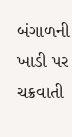બંગાળની ખાડી પર ચક્રવાતી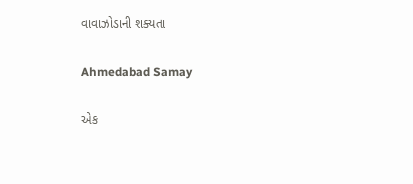વાવાઝોડાની શક્યતા

Ahmedabad Samay

એક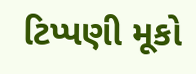ટિપ્પણી મૂકો